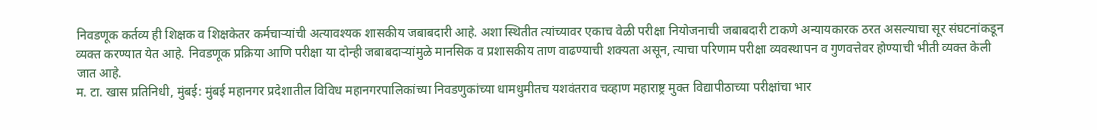निवडणूक कर्तव्य ही शिक्षक व शिक्षकेतर कर्मचाऱ्यांची अत्यावश्यक शासकीय जबाबदारी आहे. अशा स्थितीत त्यांच्यावर एकाच वेळी परीक्षा नियोजनाची जबाबदारी टाकणे अन्यायकारक ठरत असल्याचा सूर संघटनांकडून व्यक्त करण्यात येत आहे. निवडणूक प्रक्रिया आणि परीक्षा या दोन्ही जबाबदाऱ्यांमुळे मानसिक व प्रशासकीय ताण वाढण्याची शक्यता असून, त्याचा परिणाम परीक्षा व्यवस्थापन व गुणवत्तेवर होण्याची भीती व्यक्त केली जात आहे.
म. टा. खास प्रतिनिधी, मुंबई: मुंबई महानगर प्रदेशातील विविध महानगरपालिकांच्या निवडणुकांच्या धामधुमीतच यशवंतराव चव्हाण महाराष्ट्र मुक्त विद्यापीठाच्या परीक्षांचा भार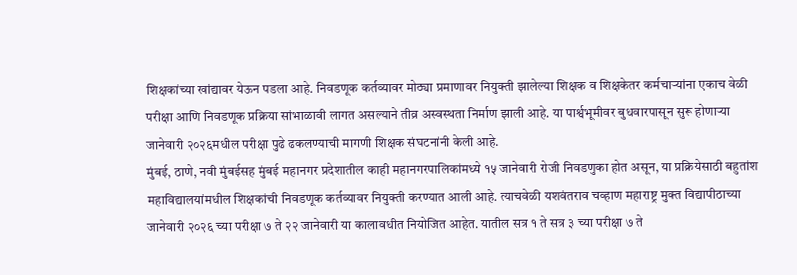शिक्षकांच्या खांद्यावर येऊन पडला आहे. निवडणूक कर्तव्यावर मोठ्या प्रमाणावर नियुक्ती झालेल्या शिक्षक व शिक्षकेतर कर्मचाऱ्यांना एकाच वेळी परीक्षा आणि निवडणूक प्रक्रिया सांभाळावी लागत असल्याने तीव्र अस्वस्थता निर्माण झाली आहे. या पार्श्वभूमीवर बुधवारपासून सुरू होणाऱ्या जानेवारी २०२६मधील परीक्षा पुढे ढकलण्याची मागणी शिक्षक संघटनांनी केली आहे.
मुंबई, ठाणे, नवी मुंबईसह मुंबई महानगर प्रदेशातील काही महानगरपालिकांमध्ये १५ जानेवारी रोजी निवडणुका होत असून, या प्रक्रियेसाठी बहुतांश महाविद्यालयांमधील शिक्षकांची निवडणूक कर्तव्यावर नियुक्ती करण्यात आली आहे. त्याचवेळी यशवंतराव चव्हाण महाराष्ट्र मुक्त विद्यापीठाच्या जानेवारी २०२६ च्या परीक्षा ७ ते २२ जानेवारी या कालावधीत नियोजित आहेत. यातील सत्र १ ते सत्र ३ च्या परीक्षा ७ ते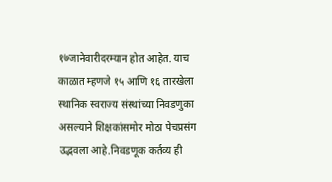१७जानेवारीदरम्यान होत आहेत. याच काळात म्हणजे १५ आणि १६ तारखेला स्थानिक स्वराज्य संस्थांच्या निवडणुका असल्याने शिक्षकांसमोर मोठा पेचप्रसंग उद्भवला आहे.निवडणूक कर्तव्य ही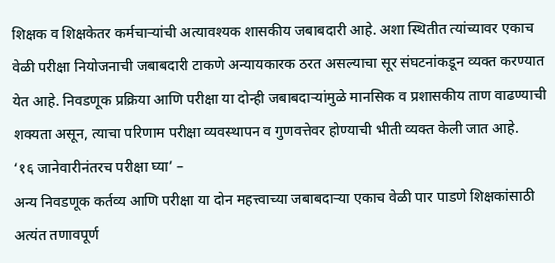शिक्षक व शिक्षकेतर कर्मचाऱ्यांची अत्यावश्यक शासकीय जबाबदारी आहे. अशा स्थितीत त्यांच्यावर एकाच वेळी परीक्षा नियोजनाची जबाबदारी टाकणे अन्यायकारक ठरत असल्याचा सूर संघटनांकडून व्यक्त करण्यात येत आहे. निवडणूक प्रक्रिया आणि परीक्षा या दोन्ही जबाबदाऱ्यांमुळे मानसिक व प्रशासकीय ताण वाढण्याची शक्यता असून, त्याचा परिणाम परीक्षा व्यवस्थापन व गुणवत्तेवर होण्याची भीती व्यक्त केली जात आहे.
‘१६ जानेवारीनंतरच परीक्षा घ्या’ –
अन्य निवडणूक कर्तव्य आणि परीक्षा या दोन महत्त्वाच्या जबाबदाऱ्या एकाच वेळी पार पाडणे शिक्षकांसाठी अत्यंत तणावपूर्ण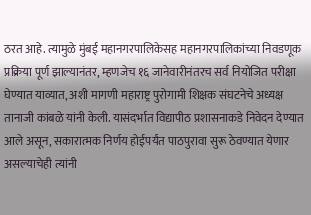ठरत आहे. त्यामुळे मुंबई महानगरपालिकेसह महानगरपालिकांच्या निवडणूक प्रक्रिया पूर्ण झाल्यानंतर, म्हणजेच १६ जानेवारीनंतरच सर्व नियोजित परीक्षा घेण्यात याव्यात, अशी मागणी महाराष्ट्र पुरोगामी शिक्षक संघटनेचे अध्यक्ष तानाजी कांबळे यांनी केली. यासंदर्भात विद्यापीठ प्रशासनाकडे निवेदन देण्यात आले असून, सकारात्मक निर्णय होईपर्यंत पाठपुरावा सुरू ठेवण्यात येणार असल्याचेही त्यांनी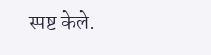स्पष्ट केले.